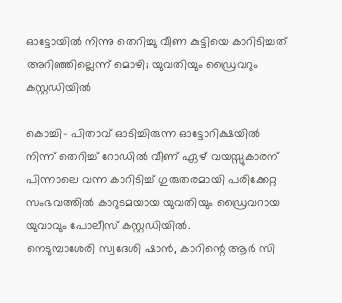ഓട്ടോയില്‍ നിന്നു തെറിച്ചു വീണ കുട്ടിയെ കാറിടിച്ചത് അറിഞ്ഞില്ലെന്ന് മൊഴി; യുവതിയും ഡ്രൈവറും കസ്റ്റഡിയില്‍

കൊച്ചി- പിതാവ് ഓടിച്ചിരുന്ന ഓട്ടോറിക്ഷയില്‍ നിന്ന് തെറിച്ച് റോഡില്‍ വീണ് ഏഴ് വയസ്സുകാരന് പിന്നാലെ വന്ന കാറിടിച്ച് ഗുരുതരമായി പരിക്കേറ്റ സംഭവത്തില്‍ കാറുടമയായ യുവതിയും ഡ്രൈവറായ യുവാവും പോലീസ് കസ്റ്റഡിയില്‍.
നെടുമ്പാശേരി സ്വദേശി ഷാന്‍, കാറിന്റെ ആര്‍ സി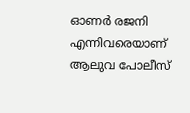ഓണര്‍ രജനി എന്നിവരെയാണ് ആലുവ പോലീസ്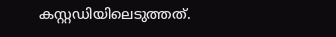കസ്റ്റഡിയിലെടുത്തത്.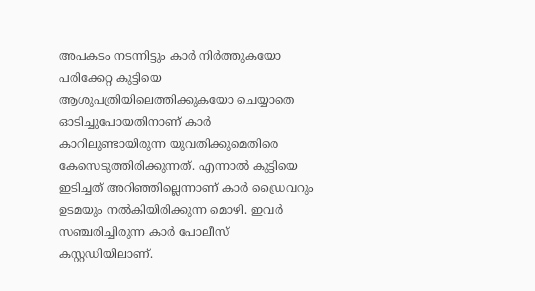അപകടം നടന്നിട്ടും കാര്‍ നിര്‍ത്തുകയോ പരിക്കേറ്റ കുട്ടിയെ ആശുപത്രിയിലെത്തിക്കുകയോ ചെയ്യാതെ ഓടിച്ചുപോയതിനാണ് കാര്‍ കാറിലുണ്ടായിരുന്ന യുവതിക്കുമെതിരെ കേസെടുത്തിരിക്കുന്നത്. എന്നാല്‍ കുട്ടിയെ ഇടിച്ചത് അറിഞ്ഞില്ലെന്നാണ് കാര്‍ ഡ്രൈവറും ഉടമയും നല്‍കിയിരിക്കുന്ന മൊഴി. ഇവര്‍ സഞ്ചരിച്ചിരുന്ന കാര്‍ പോലീസ് കസ്റ്റഡിയിലാണ്.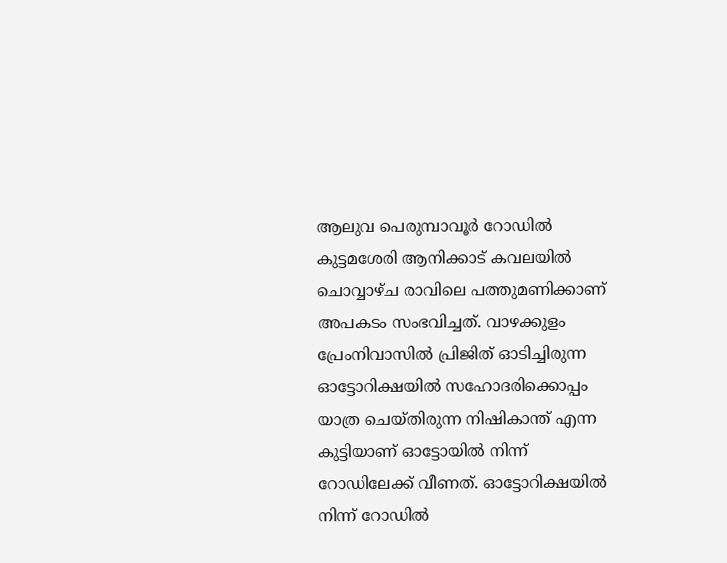ആലുവ പെരുമ്പാവൂര്‍ റോഡില്‍ കുട്ടമശേരി ആനിക്കാട് കവലയില്‍ ചൊവ്വാഴ്ച രാവിലെ പത്തുമണിക്കാണ് അപകടം സംഭവിച്ചത്. വാഴക്കുളം പ്രേംനിവാസില്‍ പ്രിജിത് ഓടിച്ചിരുന്ന ഓട്ടോറിക്ഷയില്‍ സഹോദരിക്കൊപ്പം യാത്ര ചെയ്തിരുന്ന നിഷികാന്ത് എന്ന കുട്ടിയാണ് ഓട്ടോയില്‍ നിന്ന് റോഡിലേക്ക് വീണത്. ഓട്ടോറിക്ഷയില്‍ നിന്ന് റോഡില്‍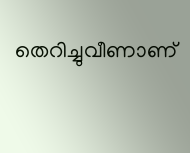തെറിച്ചുവീണാണ്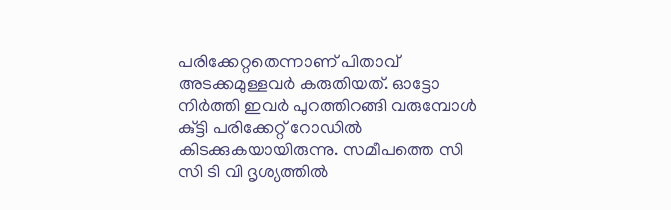പരിക്കേറ്റതെന്നാണ് പിതാവ് അടക്കമുള്ളവര്‍ കരുതിയത്. ഓട്ടോ നിര്‍ത്തി ഇവര്‍ പുറത്തിറങ്ങി വരുമ്പോള്‍ കു്ട്ടി പരിക്കേറ്റ് റോഡില്‍ കിടക്കുകയായിരുന്നു. സമീപത്തെ സി സി ടി വി ദൃശ്യത്തില്‍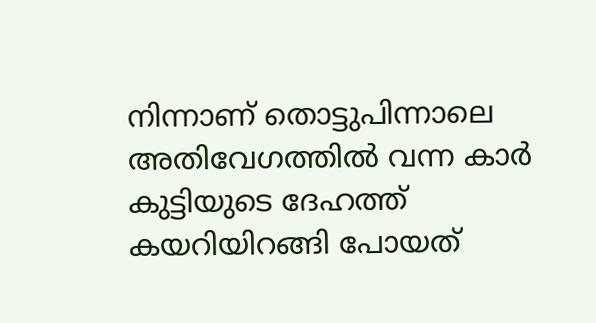നിന്നാണ് തൊട്ടുപിന്നാലെ അതിവേഗത്തില്‍ വന്ന കാര്‍ കുട്ടിയുടെ ദേഹത്ത് കയറിയിറങ്ങി പോയത്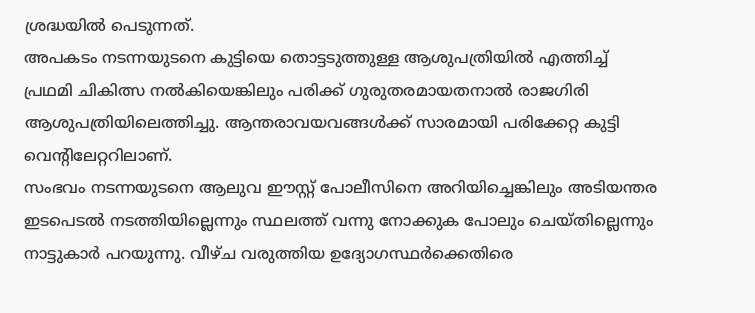ശ്രദ്ധയില്‍ പെടുന്നത്.
അപകടം നടന്നയുടനെ കുട്ടിയെ തൊട്ടടുത്തുള്ള ആശുപത്രിയില്‍ എത്തിച്ച് പ്രഥമി ചികിത്സ നല്‍കിയെങ്കിലും പരിക്ക് ഗുരുതരമായതനാല്‍ രാജഗിരി ആശുപത്രിയിലെത്തിച്ചു. ആന്തരാവയവങ്ങള്‍ക്ക് സാരമായി പരിക്കേറ്റ കുട്ടി വെന്റിലേറ്ററിലാണ്.
സംഭവം നടന്നയുടനെ ആലുവ ഈസ്റ്റ് പോലീസിനെ അറിയിച്ചെങ്കിലും അടിയന്തര ഇടപെടല്‍ നടത്തിയില്ലെന്നും സ്ഥലത്ത് വന്നു നോക്കുക പോലും ചെയ്തില്ലെന്നും നാട്ടുകാര്‍ പറയുന്നു. വീഴ്ച വരുത്തിയ ഉദ്യോഗസ്ഥര്‍ക്കെതിരെ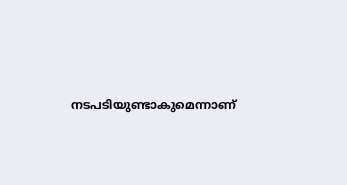നടപടിയുണ്ടാകുമെന്നാണ്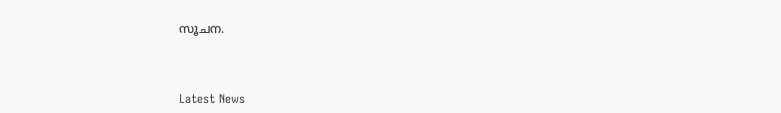സൂചന.



Latest News